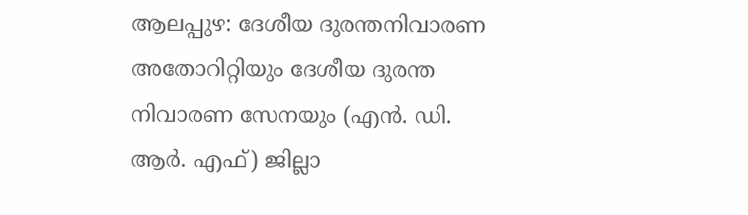ആലപ്പുഴ: ദേശീയ ദുരന്തനിവാരണ അതോറിറ്റിയും ദേശീയ ദുരന്ത നിവാരണ സേനയും (എൻ. ഡി. ആർ. എഫ്) ജില്ലാ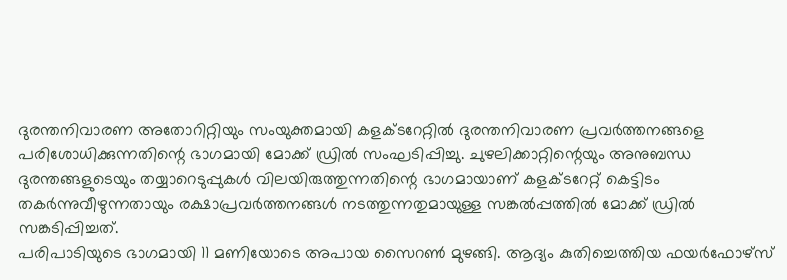ദുരന്തനിവാരണ അതോറിറ്റിയും സംയുക്തമായി കളക്ടറേറ്റിൽ ദുരന്തനിവാരണ പ്രവർത്തനങ്ങളെ പരിശോധിക്കുന്നതിന്റെ ഭാഗമായി മോക്ക് ഡ്രിൽ സംഘടിപ്പിച്ചു. ചുഴലിക്കാറ്റിന്റെയും അനുബന്ധ ദുരന്തങ്ങളുടെയും തയ്യാറെടുപ്പുകൾ വിലയിരുത്തുന്നതിന്റെ ഭാഗമായാണ് കളക്ടറേറ്റ് കെട്ടിടം തകർന്നുവീഴുന്നതായും രക്ഷാപ്രവർത്തനങ്ങൾ നടത്തുന്നതുമായുള്ള സങ്കൽപ്പത്തിൽ മോക്ക് ഡ്രിൽ സങ്കടിപ്പിച്ചത്.
പരിപാടിയുടെ ഭാഗമായി 11 മണിയോടെ അപായ സൈറൺ മുഴങ്ങി. ആദ്യം കുതിച്ചെത്തിയ ഫയർഫോഴ്സ്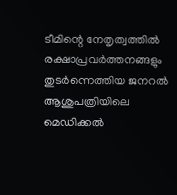ടീമിന്റെ നേതൃത്വത്തിൽ രക്ഷാപ്രവർത്തനങ്ങളും തുടർന്നെത്തിയ ജനറൽ ആശുപത്രിയിലെ മെഡിക്കൽ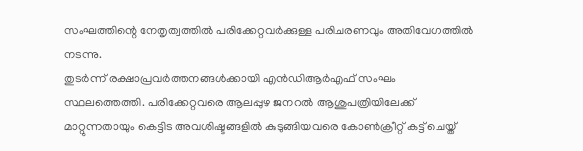സംഘത്തിന്റെ നേതൃത്വത്തിൽ പരിക്കേറ്റവർക്കുള്ള പരിചരണവും അതിവേഗത്തിൽ നടന്നു.
തുടർന്ന് രക്ഷാപ്രവർത്തനങ്ങൾക്കായി എൻഡിആർഎഫ് സംഘം സ്ഥലത്തെത്തി. പരിക്കേറ്റവരെ ആലപ്പുഴ ജനറൽ ആശുപത്രിയിലേക്ക് മാറ്റുന്നതായും കെട്ടിട അവശിഷ്ടങ്ങളിൽ കുടുങ്ങിയവരെ കോൺക്രീറ്റ് കട്ട് ചെയ്ത്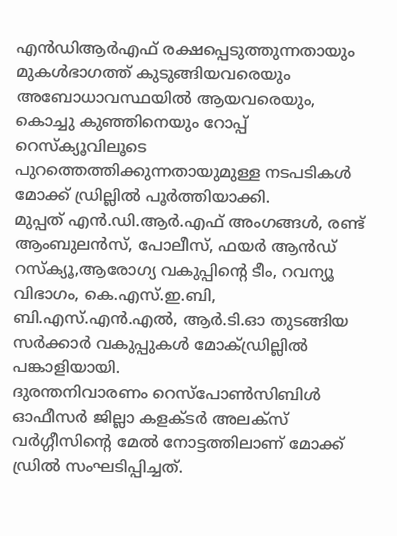എൻഡിആർഎഫ് രക്ഷപ്പെടുത്തുന്നതായും മുകൾഭാഗത്ത് കുടുങ്ങിയവരെയും അബോധാവസ്ഥയിൽ ആയവരെയും, കൊച്ചു കുഞ്ഞിനെയും റോപ്പ് റെസ്ക്യൂവിലൂടെ പുറത്തെത്തിക്കുന്നതായുമുള്ള നടപടികൾ മോക്ക് ഡ്രില്ലിൽ പൂർത്തിയാക്കി.
മുപ്പത് എൻ.ഡി.ആർ.എഫ് അംഗങ്ങൾ, രണ്ട് ആംബുലൻസ്, പോലീസ്, ഫയർ ആൻഡ് റസ്ക്യൂ,ആരോഗ്യ വകുപ്പിന്റെ ടീം, റവന്യൂ വിഭാഗം, കെ.എസ്.ഇ.ബി, ബി.എസ്.എൻ.എൽ, ആർ.ടി.ഓ തുടങ്ങിയ സർക്കാർ വകുപ്പുകൾ മോക്ഡ്രില്ലിൽ പങ്കാളിയായി.
ദുരന്തനിവാരണം റെസ്പോൺസിബിൾ ഓഫീസർ ജില്ലാ കളക്ടർ അലക്സ് വർഗ്ഗീസിന്റെ മേൽ നോട്ടത്തിലാണ് മോക്ക് ഡ്രിൽ സംഘടിപ്പിച്ചത്.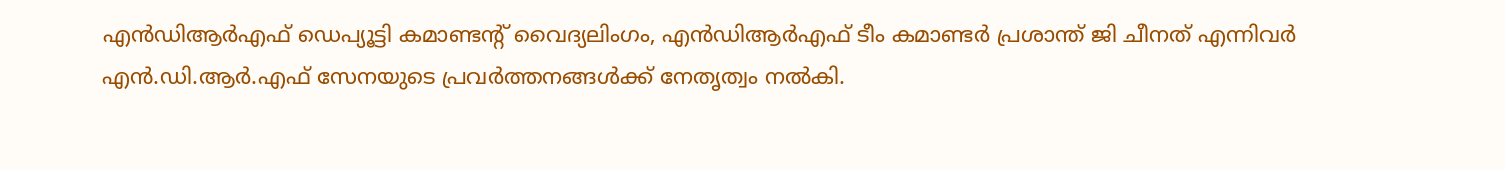എൻഡിആർഎഫ് ഡെപ്യൂട്ടി കമാണ്ടന്റ് വൈദ്യലിംഗം, എൻഡിആർഎഫ് ടീം കമാണ്ടർ പ്രശാന്ത് ജി ചീനത് എന്നിവർ എൻ.ഡി.ആർ.എഫ് സേനയുടെ പ്രവർത്തനങ്ങൾക്ക് നേതൃത്വം നൽകി.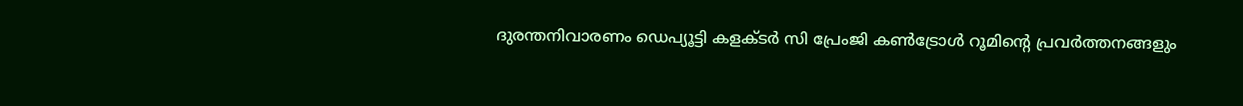ദുരന്തനിവാരണം ഡെപ്യൂട്ടി കളക്ടർ സി പ്രേംജി കൺട്രോൾ റൂമിന്റെ പ്രവർത്തനങ്ങളും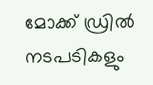മോക്ക് ഡ്രിൽ നടപടികളും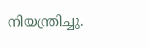നിയന്ത്രിച്ചു.